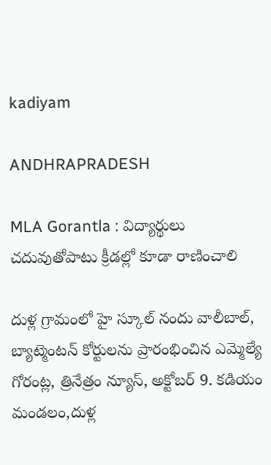kadiyam

ANDHRAPRADESH

MLA Gorantla : విద్యార్థులు చదువుతోపాటు క్రీడల్లో కూడా రాణించాలి

దుళ్ల గ్రామంలో హై స్కూల్ నందు వాలీబాల్, బ్యాట్మెంటన్ కోర్టులను ప్రారంభించిన ఎమ్మెల్యే గోరంట్ల, త్రినేత్రం న్యూస్, అక్టోబర్ 9. కడియం మండలం,దుళ్ల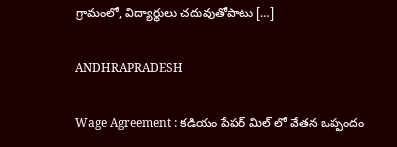గ్రామంలో, విద్యార్థులు చదువుతోపాటు […]

ANDHRAPRADESH

Wage Agreement : కడియం పేపర్ మిల్ లో వేతన ఒప్పందం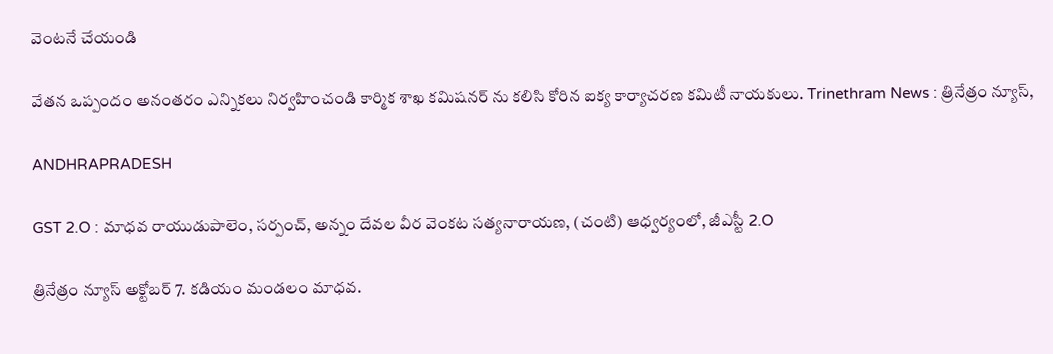వెంటనే చేయండి

వేతన ఒప్పందం అనంతరం ఎన్నికలు నిర్వహించండి కార్మిక శాఖ కమిషనర్ ను కలిసి కోరిన ఐక్య కార్యాచరణ కమిటీ నాయకులు. Trinethram News : త్రినేత్రం న్యూస్,

ANDHRAPRADESH

GST 2.O : మాధవ రాయుడుపాలెం, సర్పంచ్, అన్నం దేవల వీర వెంకట సత్యనారాయణ, (చంటి) ఆధ్వర్యంలో, జీఎస్టీ 2.O

త్రినేత్రం న్యూస్ అక్టోబర్ 7. కడియం మండలం మాధవ.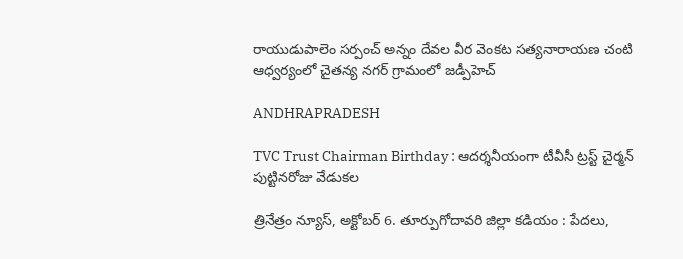రాయుడుపాలెం సర్పంచ్ అన్నం దేవల వీర వెంకట సత్యనారాయణ చంటి ఆధ్వర్యంలో చైతన్య నగర్ గ్రామంలో జడ్పీహెచ్

ANDHRAPRADESH

TVC Trust Chairman Birthday : ఆదర్శనీయంగా టీవీసీ ట్రస్ట్ చైర్మన్ పుట్టినరోజు వేడుకల

త్రినేత్రం న్యూస్, అక్టోబర్ 6. తూర్పుగోదావరి జిల్లా కడియం : పేదలు,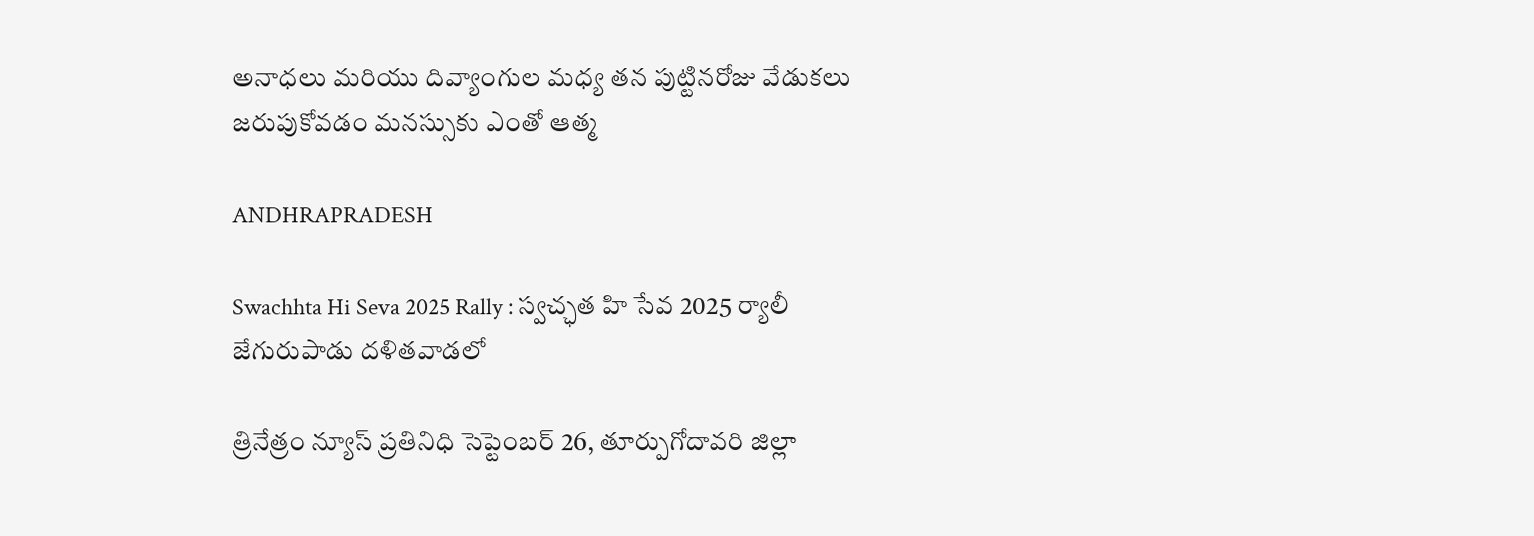అనాధలు మరియు దివ్యాంగుల మధ్య తన పుట్టినరోజు వేడుకలు జరుపుకోవడం మనస్సుకు ఎంతో ఆత్మ

ANDHRAPRADESH

Swachhta Hi Seva 2025 Rally : స్వచ్ఛత హి సేవ 2025 ర్యాలీ జేగురుపాడు దళితవాడలో

త్రినేత్రం న్యూస్ ప్రతినిధి సెప్టెంబర్ 26, తూర్పుగోదావరి జిల్లా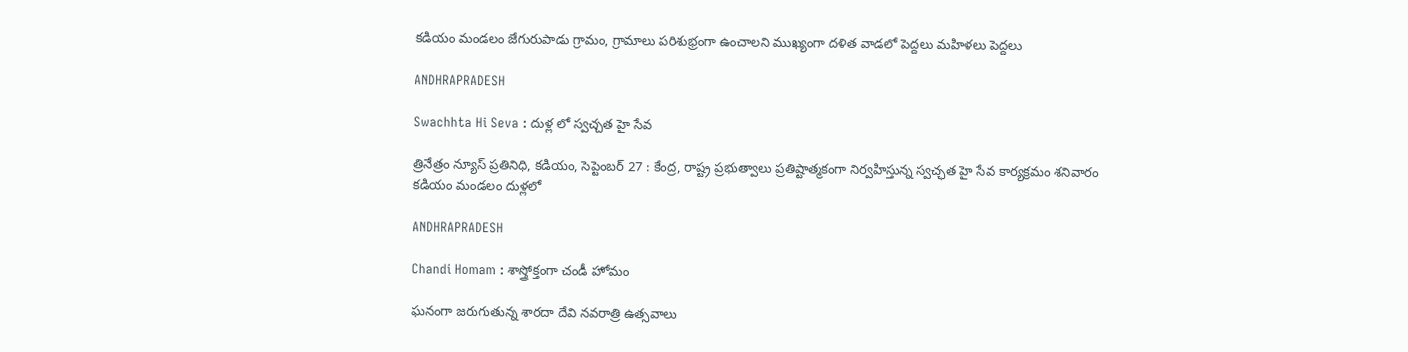కడియం మండలం జేగురుపాడు గ్రామం, గ్రామాలు పరిశుభ్రంగా ఉంచాలని ముఖ్యంగా దళిత వాడలో పెద్దలు మహిళలు పెద్దలు

ANDHRAPRADESH

Swachhta Hi Seva : దుళ్ల లో స్వచ్చత హై సేవ

త్రినేత్రం న్యూస్ ప్రతినిధి, కడియం, సెప్టెంబర్ 27 : కేంద్ర, రాష్ట్ర ప్రభుత్వాలు ప్రతిష్టాత్మకంగా నిర్వహిస్తున్న స్వచ్ఛత హై సేవ కార్యక్రమం శనివారం కడియం మండలం దుళ్లలో

ANDHRAPRADESH

Chandi Homam : శాస్త్రోక్తంగా చండీ హోమం

ఘనంగా జరుగుతున్న శారదా దేవి నవరాత్రి ఉత్సవాలు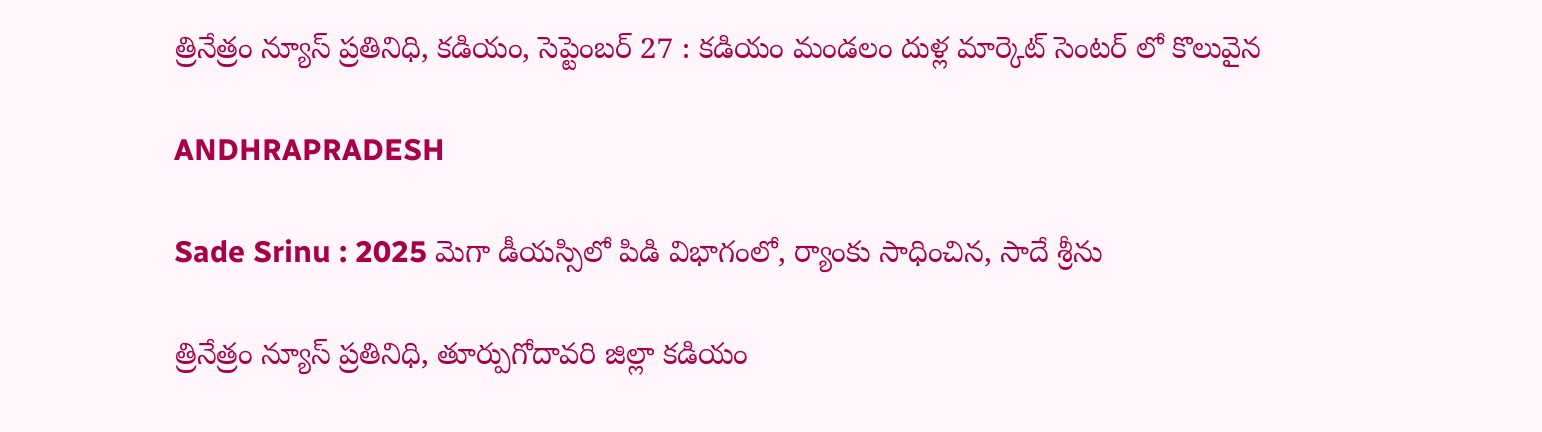త్రినేత్రం న్యూస్ ప్రతినిధి, కడియం, సెప్టెంబర్ 27 : కడియం మండలం దుళ్ల మార్కెట్ సెంటర్ లో కొలువైన

ANDHRAPRADESH

Sade Srinu : 2025 మెగా డీయస్సిలో పిడి విభాగంలో, ర్యాంకు సాధించిన, సాదే శ్రీను

త్రినేత్రం న్యూస్ ప్రతినిధి, తూర్పుగోదావరి జిల్లా కడియం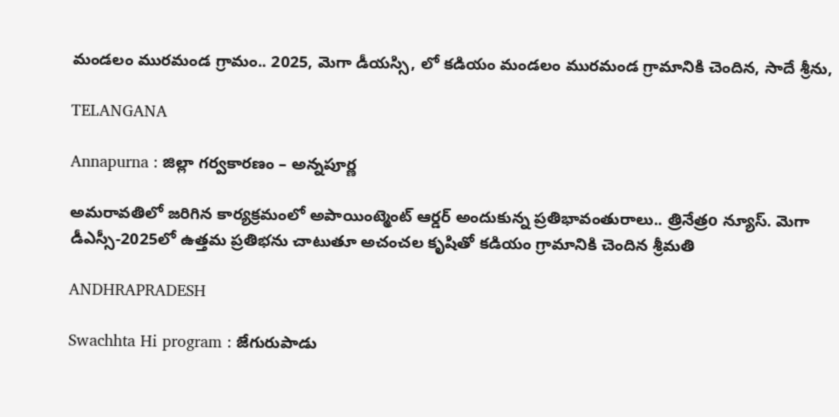మండలం మురమండ గ్రామం.. 2025, మెగా డీయస్సి, లో కడియం మండలం మురమండ గ్రామానికి చెందిన, సాదే శ్రీను,

TELANGANA

Annapurna : జిల్లా గర్వకారణం – అన్నపూర్ణ

అమరావతిలో జరిగిన కార్యక్రమంలో అపాయింట్మెంట్ ఆర్డర్ అందుకున్న ప్రతిభావంతురాలు.. త్రినేత్రo న్యూస్. మెగా డీఎస్సీ-2025లో ఉత్తమ ప్రతిభను చాటుతూ అచంచల కృషితో కడియం గ్రామానికి చెందిన శ్రీమతి

ANDHRAPRADESH

Swachhta Hi program : జేగురుపాడు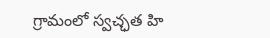గ్రామంలో స్వచ్ఛత హి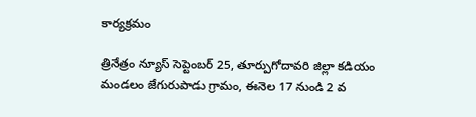కార్యక్రమం

త్రినేత్రం న్యూస్ సెప్టెంబర్ 25, తూర్పుగోదావరి జిల్లా కడియం మండలం జేగురుపాడు గ్రామం, ఈనెల 17 నుండి 2 వ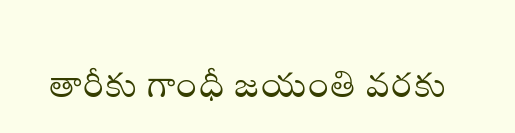తారీకు గాంధీ జయంతి వరకు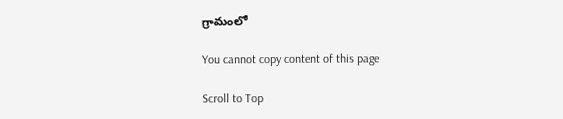గ్రామంలో

You cannot copy content of this page

Scroll to Top